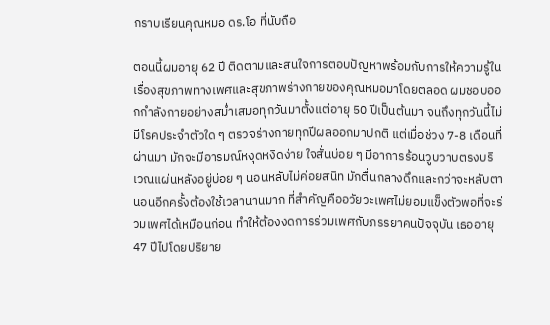กราบเรียนคุณหมอ ดร.โอ ที่นับถือ

ตอนนี้ผมอายุ 62 ปี ติดตามและสนใจการตอบปัญหาพร้อมกับการให้ความรู้ในเรื่องสุขภาพทางเพศและสุขภาพร่างกายของคุณหมอมาโดยตลอด ผมชอบออกกำลังกายอย่างสม่ำเสมอทุกวันมาตั้งแต่อายุ 50 ปีเป็นต้นมา จนถึงทุกวันนี้ไม่มีโรคประจำตัวใด ๆ ตรวจร่างกายทุกปีผลออกมาปกติ แต่เมื่อช่วง 7-8 เดือนที่ผ่านมา มักจะมีอารมณ์หงุดหงิดง่าย ใจสั่นบ่อย ๆ มีอาการร้อนวูบวาบตรงบริเวณแผ่นหลังอยู่บ่อย ๆ นอนหลับไม่ค่อยสนิท มักตื่นกลางดึกและกว่าจะหลับตานอนอีกครั้งต้องใช้เวลานานมาก ที่สำคัญคืออวัยวะเพศไม่ยอมแข็งตัวพอที่จะร่วมเพศได้เหมือนก่อน ทำให้ต้องงดการร่วมเพศกับภรรยาคนปัจจุบัน เธออายุ 47 ปีไปโดยปริยาย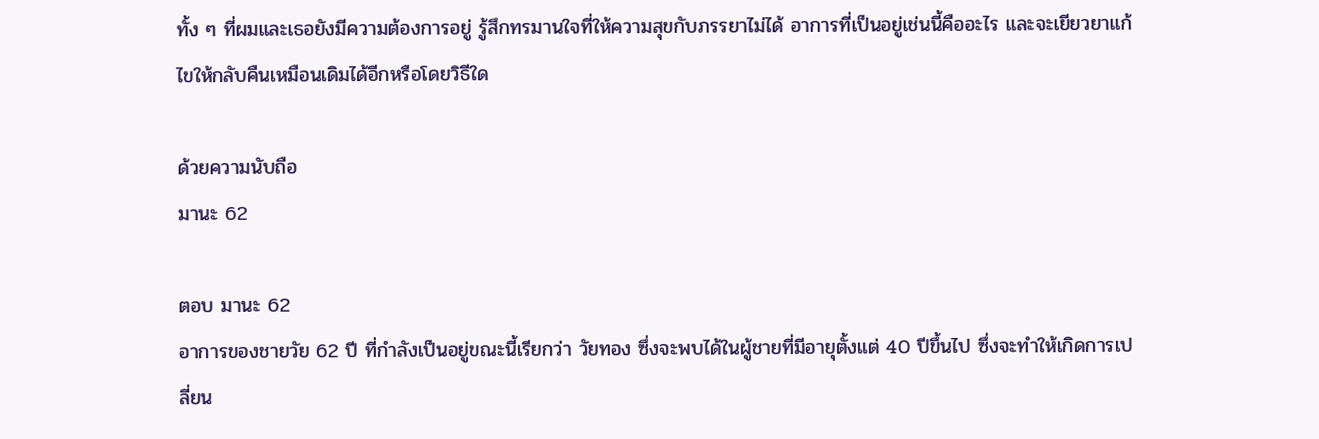ทั้ง ๆ ที่ผมและเธอยังมีความต้องการอยู่ รู้สึกทรมานใจที่ให้ความสุขกับภรรยาไม่ได้ อาการที่เป็นอยู่เช่นนี้คืออะไร และจะเยียวยาแก้ไขให้กลับคืนเหมือนเดิมได้อีกหรือโดยวิธีใด

ด้วยความนับถือ
มานะ 62

ตอบ มานะ 62
อาการของชายวัย 62 ปี ที่กำลังเป็นอยู่ขณะนี้เรียกว่า วัยทอง ซึ่งจะพบได้ในผู้ชายที่มีอายุตั้งแต่ 40 ปีขึ้นไป ซึ่งจะทำให้เกิดการเปลี่ยน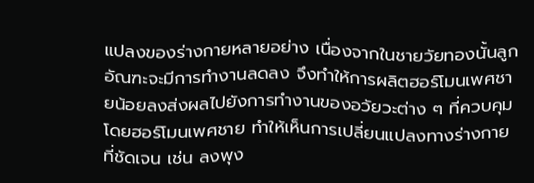แปลงของร่างกายหลายอย่าง เนื่องจากในชายวัยทองนั้นลูกอัณฑะจะมีการทำงานลดลง จึงทำให้การผลิตฮอร์โมนเพศชายน้อยลงส่งผลไปยังการทำงานของอวัยวะต่าง ๆ ที่ควบคุมโดยฮอร์โมนเพศชาย ทำให้เห็นการเปลี่ยนแปลงทางร่างกายที่ชัดเจน เช่น ลงพุง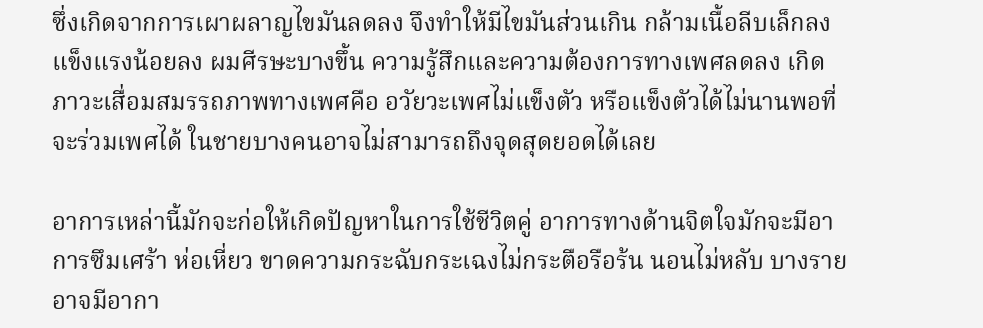ซึ่งเกิดจากการเผาผลาญไขมันลดลง จึงทำให้มีไขมันส่วนเกิน กล้ามเนื้อลีบเล็กลง แข็งแรงน้อยลง ผมศีรษะบางขึ้น ความรู้สึกและความต้องการทางเพศลดลง เกิดภาวะเสื่อมสมรรถภาพทางเพศคือ อวัยวะเพศไม่แข็งตัว หรือแข็งตัวได้ไม่นานพอที่จะร่วมเพศได้ ในชายบางคนอาจไม่สามารถถึงจุดสุดยอดได้เลย

อาการเหล่านี้มักจะก่อให้เกิดปัญหาในการใช้ชีวิตคู่ อาการทางด้านจิตใจมักจะมีอาการซึมเศร้า ห่อเหี่ยว ขาดความกระฉับกระเฉงไม่กระตือรือร้น นอนไม่หลับ บางรายอาจมีอากา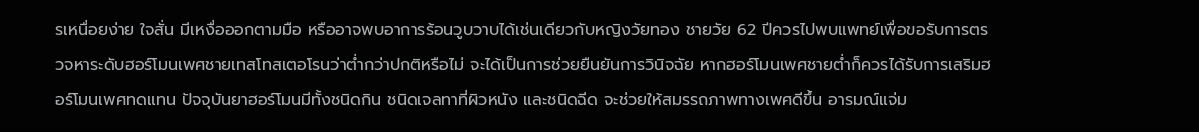รเหนื่อยง่าย ใจสั่น มีเหงื่อออกตามมือ หรืออาจพบอาการร้อนวูบวาบได้เช่นเดียวกับหญิงวัยทอง ชายวัย 62 ปีควรไปพบแพทย์เพื่อขอรับการตรวจหาระดับฮอร์โมนเพศชายเทสโทสเตอโรนว่าต่ำกว่าปกติหรือไม่ จะได้เป็นการช่วยยืนยันการวินิจฉัย หากฮอร์โมนเพศชายต่ำก็ควรได้รับการเสริมฮอร์โมนเพศทดแทน ปัจจุบันยาฮอร์โมนมีทั้งชนิดกิน ชนิดเจลทาที่ผิวหนัง และชนิดฉีด จะช่วยให้สมรรถภาพทางเพศดีขึ้น อารมณ์แจ่ม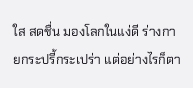ใส สดชื่น มองโลกในแง่ดี ร่างกายกระปรี้กระเปร่า แต่อย่างไรก็ตา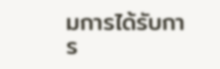มการได้รับการ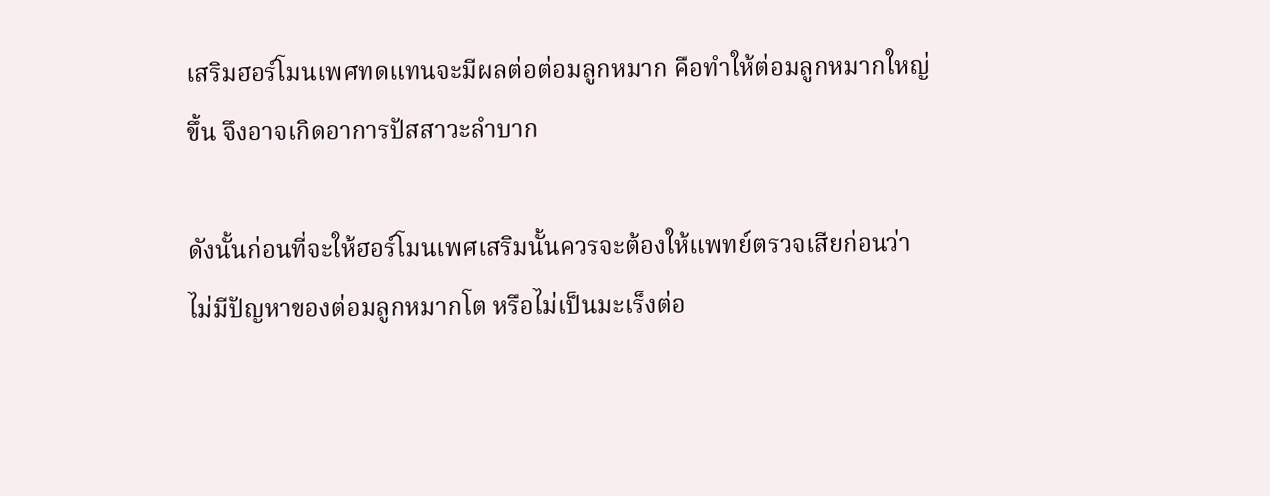เสริมฮอร์โมนเพศทดแทนจะมีผลต่อต่อมลูกหมาก คือทำให้ต่อมลูกหมากใหญ่ขึ้น จึงอาจเกิดอาการปัสสาวะลำบาก

ดังนั้นก่อนที่จะให้ฮอร์โมนเพศเสริมนั้นควรจะต้องให้แพทย์ตรวจเสียก่อนว่าไม่มีปัญหาของต่อมลูกหมากโต หรือไม่เป็นมะเร็งต่อ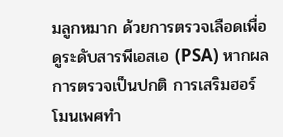มลูกหมาก ด้วยการตรวจเลือดเพื่อดูระดับสารพีเอสเอ (PSA) หากผลการตรวจเป็นปกติ การเสริมฮอร์โมนเพศทำ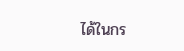ได้ในกร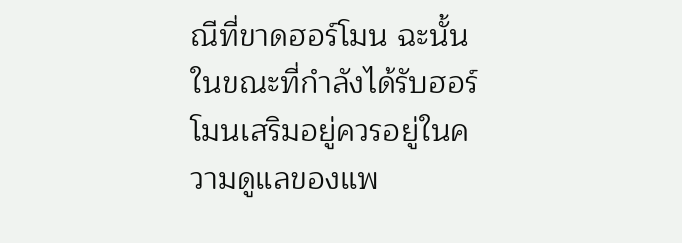ณีที่ขาดฮอร์โมน ฉะนั้นในขณะที่กำลังได้รับฮอร์โมนเสริมอยู่ควรอยู่ในความดูแลของแพ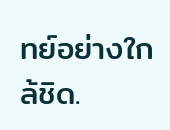ทย์อย่างใกล้ชิด.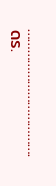……………………………….
ดร.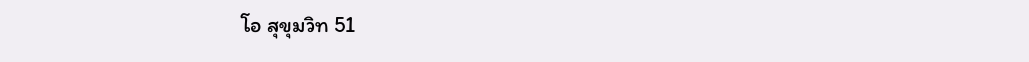โอ สุขุมวิท 51